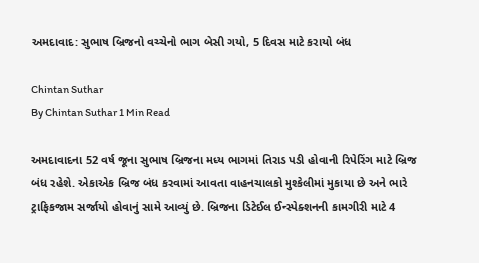અમદાવાદ: સુભાષ બ્રિજનો વચ્ચેનો ભાગ બેસી ગયો, 5 દિવસ માટે કરાયો બંધ

Chintan Suthar
By Chintan Suthar 1 Min Read

અમદાવાદના 52 વર્ષ જૂના સુભાષ બ્રિજના મધ્ય ભાગમાં તિરાડ પડી હોવાની રિપેરિંગ માટે બ્રિજ બંધ રહેશે. એકાએક બ્રિજ બંધ કરવામાં આવતા વાહનચાલકો મુશ્કેલીમાં મુકાયા છે અને ભારે ટ્રાફિકજામ સર્જાયો હોવાનું સામે આવ્યું છે. બ્રિજના ડિટેઈલ ઈન્સ્પેક્શનની કામગીરી માટે 4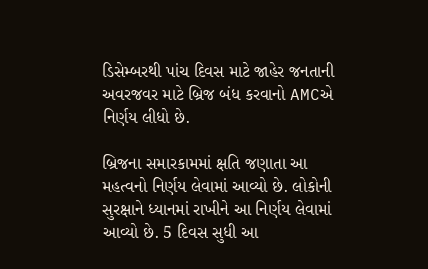ડિસેમ્બરથી પાંચ દિવસ માટે જાહેર જનતાની અવરજવર માટે બ્રિજ બંધ કરવાનો AMCએ નિર્ણય લીધો છે.

બ્રિજના સમારકામમાં ક્ષતિ જણાતા આ મહત્વનો નિર્ણય લેવામાં આવ્યો છે. લોકોની સુરક્ષાને ધ્યાનમાં રાખીને આ નિર્ણય લેવામાં આવ્યો છે. 5 દિવસ સુધી આ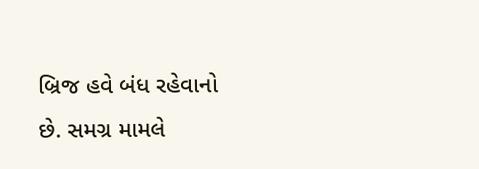બ્રિજ હવે બંધ રહેવાનો છે. સમગ્ર મામલે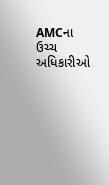AMCના ઉચ્ચ અધિકારીઓ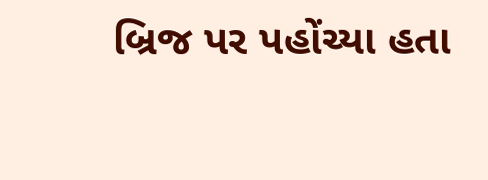બ્રિજ પર પહોંચ્યા હતા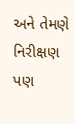અને તેમણે નિરીક્ષણ પણ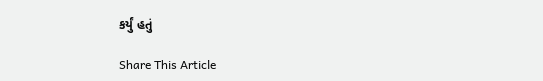કર્યું હતું

Share This Article